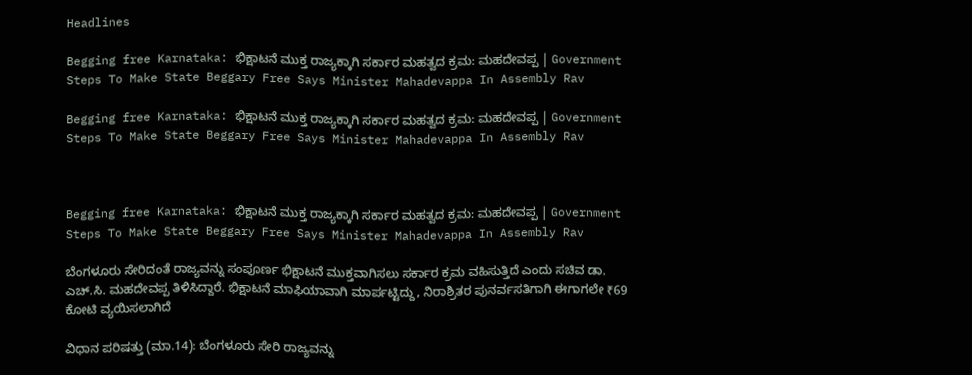Headlines

Begging free Karnataka: ಭಿಕ್ಷಾಟನೆ ಮುಕ್ತ ರಾಜ್ಯಕ್ಕಾಗಿ ಸರ್ಕಾರ ಮಹತ್ವದ ಕ್ರಮ: ಮಹದೇವಪ್ಪ | Government Steps To Make State Beggary Free Says Minister Mahadevappa In Assembly Rav

Begging free Karnataka: ಭಿಕ್ಷಾಟನೆ ಮುಕ್ತ ರಾಜ್ಯಕ್ಕಾಗಿ ಸರ್ಕಾರ ಮಹತ್ವದ ಕ್ರಮ: ಮಹದೇವಪ್ಪ | Government Steps To Make State Beggary Free Says Minister Mahadevappa In Assembly Rav



Begging free Karnataka: ಭಿಕ್ಷಾಟನೆ ಮುಕ್ತ ರಾಜ್ಯಕ್ಕಾಗಿ ಸರ್ಕಾರ ಮಹತ್ವದ ಕ್ರಮ: ಮಹದೇವಪ್ಪ | Government Steps To Make State Beggary Free Says Minister Mahadevappa In Assembly Rav

ಬೆಂಗಳೂರು ಸೇರಿದಂತೆ ರಾಜ್ಯವನ್ನು ಸಂಪೂರ್ಣ ಭಿಕ್ಷಾಟನೆ ಮುಕ್ತವಾಗಿಸಲು ಸರ್ಕಾರ ಕ್ರಮ ವಹಿಸುತ್ತಿದೆ ಎಂದು ಸಚಿವ ಡಾ. ಎಚ್‌.ಸಿ. ಮಹದೇವಪ್ಪ ತಿಳಿಸಿದ್ದಾರೆ. ಭಿಕ್ಷಾಟನೆ ಮಾಫಿಯಾವಾಗಿ ಮಾರ್ಪಟ್ಟಿದ್ದು, ನಿರಾಶ್ರಿತರ ಪುನರ್ವಸತಿಗಾಗಿ ಈಗಾಗಲೇ ₹69 ಕೋಟಿ ವ್ಯಯಿಸಲಾಗಿದೆ

ವಿಧಾನ ಪರಿಷತ್ತು (ಮಾ.14): ಬೆಂಗಳೂರು ಸೇರಿ ರಾಜ್ಯವನ್ನು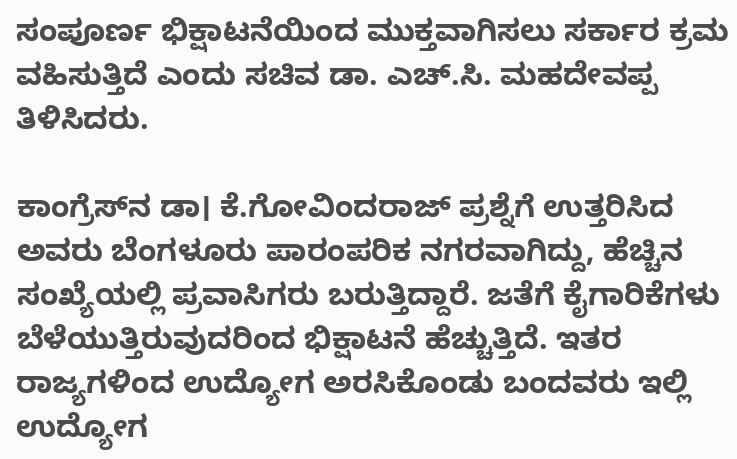ಸಂಪೂರ್ಣ ಭಿಕ್ಷಾಟನೆಯಿಂದ ಮುಕ್ತವಾಗಿಸಲು ಸರ್ಕಾರ ಕ್ರಮ ವಹಿಸುತ್ತಿದೆ ಎಂದು ಸಚಿವ ಡಾ. ಎಚ್‌.ಸಿ. ಮಹದೇವಪ್ಪ ತಿಳಿಸಿದರು.

ಕಾಂಗ್ರೆಸ್‌ನ ಡಾ। ಕೆ.ಗೋವಿಂದರಾಜ್‌ ಪ್ರಶ್ನೆಗೆ ಉತ್ತರಿಸಿದ ಅವರು ಬೆಂಗಳೂರು ಪಾರಂಪರಿಕ ನಗರವಾಗಿದ್ದು, ಹೆಚ್ಚಿನ ಸಂಖ್ಯೆಯಲ್ಲಿ ಪ್ರವಾಸಿಗರು ಬರುತ್ತಿದ್ದಾರೆ. ಜತೆಗೆ ಕೈಗಾರಿಕೆಗಳು ಬೆಳೆಯುತ್ತಿರುವುದರಿಂದ ಭಿಕ್ಷಾಟನೆ ಹೆಚ್ಚುತ್ತಿದೆ. ಇತರ ರಾಜ್ಯಗಳಿಂದ ಉದ್ಯೋಗ ಅರಸಿಕೊಂಡು ಬಂದವರು ಇಲ್ಲಿ ಉದ್ಯೋಗ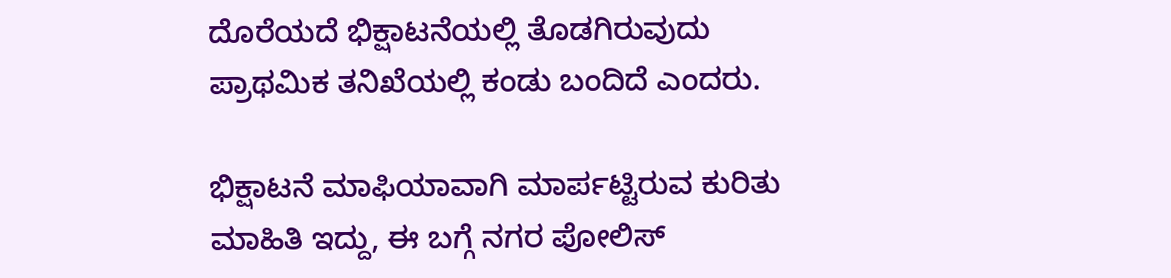ದೊರೆಯದೆ ಭಿಕ್ಷಾಟನೆಯಲ್ಲಿ ತೊಡಗಿರುವುದು ಪ್ರಾಥಮಿಕ ತನಿಖೆಯಲ್ಲಿ ಕಂಡು ಬಂದಿದೆ ಎಂದರು.

ಭಿಕ್ಷಾಟನೆ ಮಾಫಿಯಾವಾಗಿ ಮಾರ್ಪಟ್ಟಿರುವ ಕುರಿತು ಮಾಹಿತಿ ಇದ್ದು, ಈ ಬಗ್ಗೆ ನಗರ ಪೋಲಿಸ್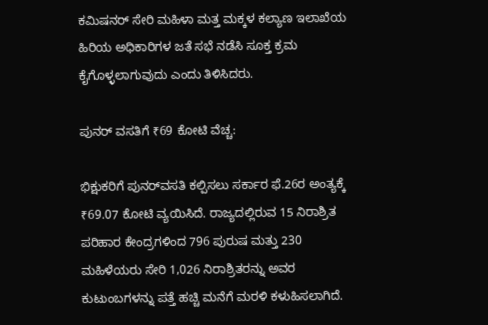ಕಮಿಷನರ್ ಸೇರಿ ಮಹಿಳಾ ಮತ್ತ ಮಕ್ಕಳ ಕಲ್ಯಾಣ ಇಲಾಖೆಯ ಹಿರಿಯ ಅಧಿಕಾರಿಗಳ ಜತೆ ಸಭೆ ನಡೆಸಿ ಸೂಕ್ತ ಕ್ರಮ ಕೈಗೊಳ್ಳಲಾಗುವುದು ಎಂದು ತಿಳಿಸಿದರು.

ಪುನರ್‌ ವಸತಿಗೆ ₹69 ಕೋಟಿ ವೆಚ್ಚ:

ಭಿಕ್ಷುಕರಿಗೆ ಪುನರ್‌ವಸತಿ ಕಲ್ಪಿಸಲು ಸರ್ಕಾರ ಫೆ.26ರ ಅಂತ್ಯಕ್ಕೆ ₹69.07 ಕೋಟಿ ವ್ಯಯಿಸಿದೆ. ರಾಜ್ಯದಲ್ಲಿರುವ 15 ನಿರಾಶ್ರಿತ ಪರಿಹಾರ ಕೇಂದ್ರಗಳಿಂದ 796 ಪುರುಷ ಮತ್ತು 230 ಮಹಿಳೆಯರು ಸೇರಿ 1,026 ನಿರಾಶ್ರಿತರನ್ನು ಅವರ ಕುಟುಂಬಗಳನ್ನು ಪತ್ತೆ ಹಚ್ಚಿ ಮನೆಗೆ ಮರಳಿ ಕಳುಹಿಸಲಾಗಿದೆ.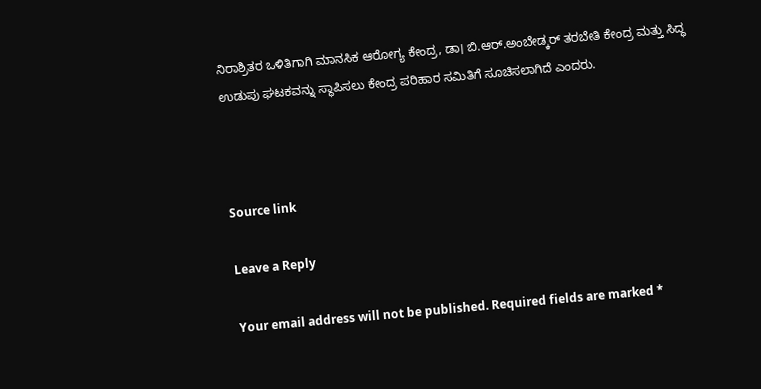ನಿರಾಶ್ರಿತರ ಒಳಿತಿಗಾಗಿ ಮಾನಸಿಕ ಆರೋಗ್ಯ ಕೇಂದ್ರ, ಡಾ। ಬಿ.ಆರ್.ಅಂಬೇಡ್ಕರ್‌ ತರಬೇತಿ ಕೇಂದ್ರ ಮತ್ತು ಸಿದ್ಧ ಉಡುಪು ಘಟಕವನ್ನು ಸ್ಥಾಪಿಸಲು ಕೇಂದ್ರ ಪರಿಹಾರ ಸಮಿತಿಗೆ ಸೂಚಿಸಲಾಗಿದೆ ಎಂದರು.



Source link

Leave a Reply

Your email address will not be published. Required fields are marked *